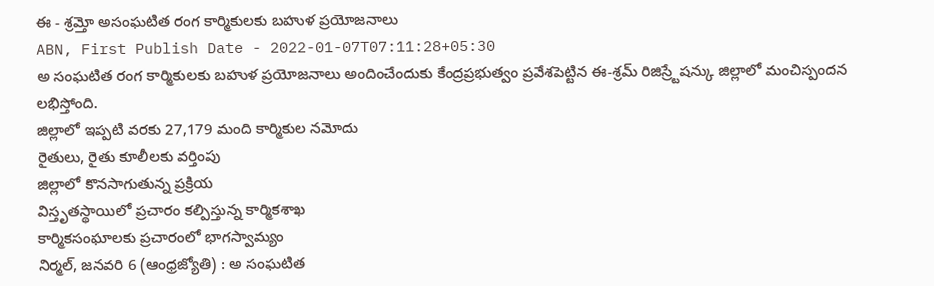ఈ - శ్రమ్తో అసంఘటిత రంగ కార్మికులకు బహుళ ప్రయోజనాలు
ABN, First Publish Date - 2022-01-07T07:11:28+05:30
అ సంఘటిత రంగ కార్మికులకు బహుళ ప్రయోజనాలు అందించేందుకు కేంద్రప్రభుత్వం ప్రవేశపెట్టిన ఈ-శ్రమ్ రిజిస్ర్టేషన్కు జిల్లాలో మంచిస్పందన లభిస్తోంది.
జిల్లాలో ఇప్పటి వరకు 27,179 మంది కార్మికుల నమోదు
రైతులు, రైతు కూలీలకు వర్తింపు
జిల్లాలో కొనసాగుతున్న ప్రక్రియ
విస్తృతస్థాయిలో ప్రచారం కల్పిస్తున్న కార్మికశాఖ
కార్మికసంఘాలకు ప్రచారంలో భాగస్వామ్యం
నిర్మల్, జనవరి 6 (ఆంధ్రజ్యోతి) : అ సంఘటిత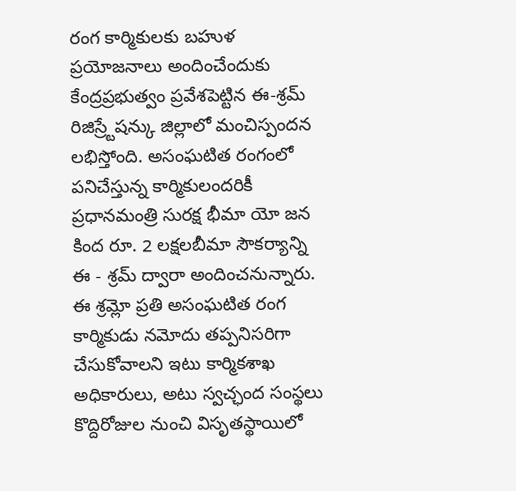రంగ కార్మికులకు బహుళ ప్రయోజనాలు అందించేందుకు కేంద్రప్రభుత్వం ప్రవేశపెట్టిన ఈ-శ్రమ్ రిజిస్ర్టేషన్కు జిల్లాలో మంచిస్పందన లభిస్తోంది. అసంఘటిత రంగంలో పనిచేస్తున్న కార్మికులందరికీ ప్రధానమంత్రి సురక్ష భీమా యో జన కింద రూ. 2 లక్షలబీమా సౌకర్యాన్ని ఈ - శ్రమ్ ద్వారా అందించనున్నారు. ఈ శ్రమ్లో ప్రతి అసంఘటిత రంగ కార్మికుడు నమోదు తప్పనిసరిగా చేసుకోవాలని ఇటు కార్మికశాఖ అధికారులు, అటు స్వచ్ఛంద సంస్థలు కొద్దిరోజుల నుంచి విసృతస్థాయిలో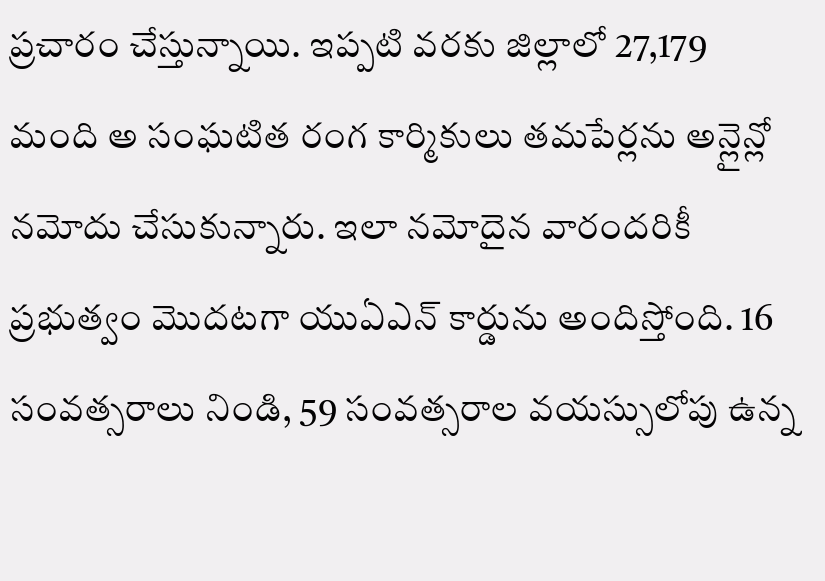ప్రచారం చేస్తున్నాయి. ఇప్పటి వరకు జిల్లాలో 27,179 మంది అ సంఘటిత రంగ కార్మికులు తమపేర్లను అన్లైన్లో నమోదు చేసుకున్నారు. ఇలా నమోదైన వారందరికీ ప్రభుత్వం మొదటగా యుఏఎన్ కార్డును అందిస్తోంది. 16 సంవత్సరాలు నిండి, 59 సంవత్సరాల వయస్సులోపు ఉన్న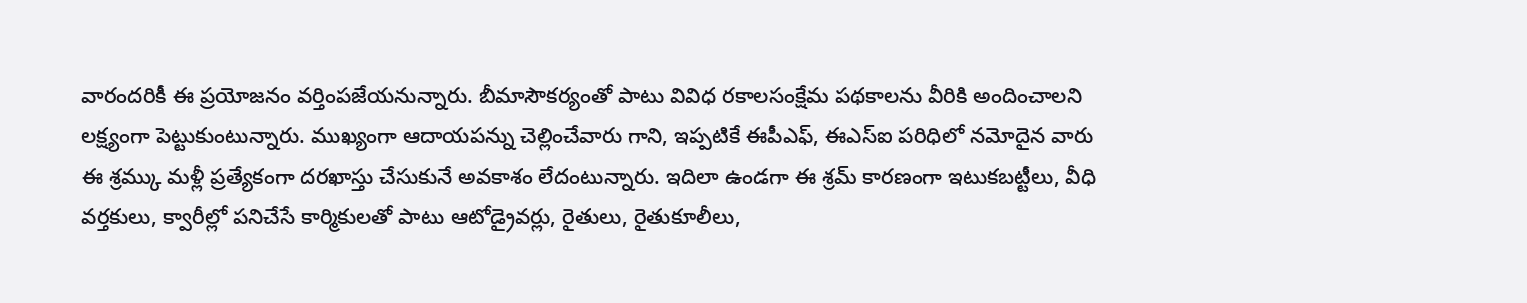వారందరికీ ఈ ప్రయోజనం వర్తింపజేయనున్నారు. బీమాసౌకర్యంతో పాటు వివిధ రకాలసంక్షేమ పథకాలను వీరికి అందించాలని లక్ష్యంగా పెట్టుకుంటున్నారు. ముఖ్యంగా ఆదాయపన్ను చెల్లించేవారు గాని, ఇప్పటికే ఈపీఎఫ్, ఈఎస్ఐ పరిధిలో నమోదైన వారు ఈ శ్రమ్కు మళ్లీ ప్రత్యేకంగా దరఖాస్తు చేసుకునే అవకాశం లేదంటున్నారు. ఇదిలా ఉండగా ఈ శ్రమ్ కారణంగా ఇటుకబట్టీలు, వీధి వర్తకులు, క్వారీల్లో పనిచేసే కార్మికులతో పాటు ఆటోడ్రైవర్లు, రైతులు, రైతుకూలీలు,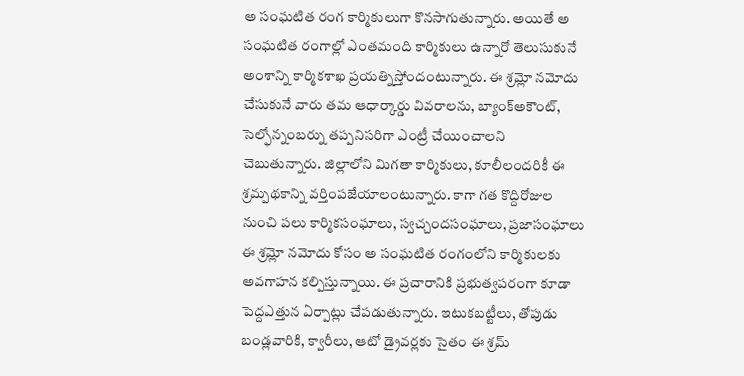అ సంఘటిత రంగ కార్మికులుగా కొనసాగుతున్నారు. అయితే అ సంఘటిత రంగాల్లో ఎంతమంది కార్మికులు ఉన్నారో తెలుసుకునే అంశాన్ని కార్మికశాఖ ప్రయత్నిస్తోందంటున్నారు. ఈ శ్రమ్లో నమోదు చేసుకునే వారు తమ ఆధార్కార్డు వివరాలను, బ్యాంక్అకౌంట్, సెల్ఫోన్నంబర్ను తప్పనిసరిగా ఎంట్రీ చేయించాలని చెబుతున్నారు. జిల్లాలోని మిగతా కార్మికులు, కూలీలందరికీ ఈ శ్రమ్పథకాన్ని వర్తింపజేయాలంటున్నారు. కాగా గత కొద్దిరోజుల నుంచి పలు కార్మికసంఘాలు, స్వచ్చందసంఘాలు, ప్రజాసంఘాలు ఈ శ్రమ్లో నమోదు కోసం అ సంఘటిత రంగంలోని కార్మికులకు అవగాహన కల్పిస్తున్నాయి. ఈ ప్రచారానికి ప్రభుత్వపరంగా కూడా పెద్దఎత్తున ఏర్పాట్లు చేపడుతున్నారు. ఇటుకబట్టీలు, తోపుడు బండ్లవారికి, క్వారీలు, ఆటో డ్రైవర్లకు సైతం ఈ శ్రమ్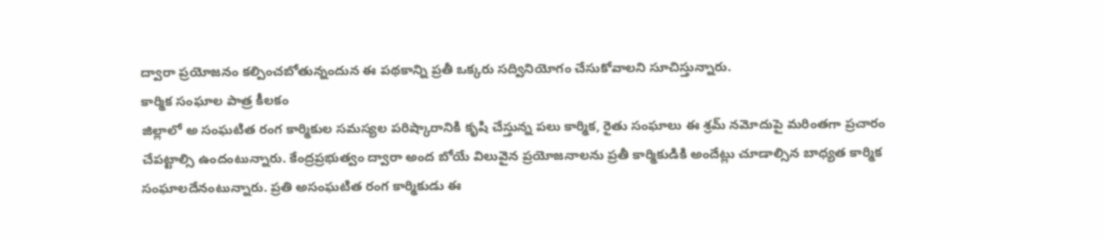ద్వారా ప్రయోజనం కల్పించబోతున్నందున ఈ పథకాన్ని ప్రతీ ఒక్కరు సద్వినియోగం చేసుకోవాలని సూచిస్తున్నారు.
కార్మిక సంఘాల పాత్ర కీలకం
జిల్లాలో అ సంఘటిత రంగ కార్మికుల సమస్యల పరిష్కారానికి కృషి చేస్తున్న పలు కార్మిక, రైతు సంఘాలు ఈ శ్రమ్ నమోదుపై మరింతగా ప్రచారం చేపట్టాల్సి ఉందంటున్నారు. కేంద్రప్రభుత్వం ద్వారా అంద బోయే విలువైన ప్రయోజనాలను ప్రతీ కార్మికుడికి అందేట్లు చూడాల్సిన బాధ్యత కార్మిక సంఘాలదేనంటున్నారు. ప్రతి అసంఘటిత రంగ కార్మికుడు ఈ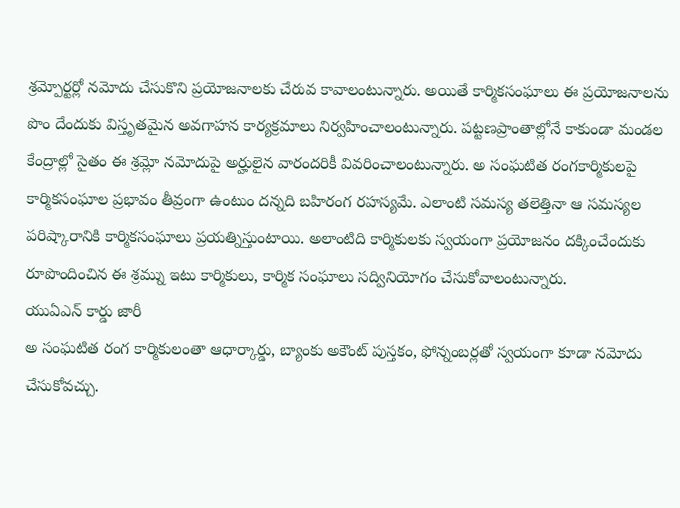శ్రమ్పోర్టర్లో నమోదు చేసుకొని ప్రయోజనాలకు చేరువ కావాలంటున్నారు. అయితే కార్మికసంఘాలు ఈ ప్రయోజనాలను పొం దేందుకు విస్తృతమైన అవగాహన కార్యక్రమాలు నిర్వహించాలంటున్నారు. పట్టణప్రాంతాల్లోనే కాకుండా మండల కేంద్రాల్లో సైతం ఈ శ్రమ్లో నమోదుపై అర్హులైన వారందరికీ వివరించాలంటున్నారు. అ సంఘటిత రంగకార్మికులపై కార్మికసంఘాల ప్రభావం తీవ్రంగా ఉంటుం దన్నది బహిరంగ రహస్యమే. ఎలాంటి సమస్య తలెత్తినా ఆ సమస్యల పరిష్కారానికి కార్మికసంఘాలు ప్రయత్నిస్తుంటాయి. అలాంటిది కార్మికులకు స్వయంగా ప్రయోజనం దక్కించేందుకు రూపొందించిన ఈ శ్రమ్ను ఇటు కార్మికులు, కార్మిక సంఘాలు సద్వినియోగం చేసుకోవాలంటున్నారు.
యుఏఎన్ కార్డు జారీ
అ సంఘటిత రంగ కార్మికులంతా ఆధార్కార్డు, బ్యాంకు అకౌంట్ పుస్తకం, ఫోన్నంబర్లతో స్వయంగా కూడా నమోదు చేసుకోవచ్చు.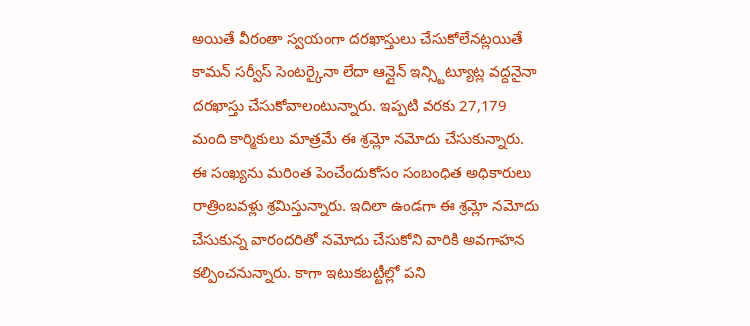అయితే వీరంతా స్వయంగా దరఖాస్తులు చేసుకోలేనట్లయితే కామన్ సర్వీస్ సెంటర్కైనా లేదా ఆన్లైన్ ఇన్స్టిట్యూట్ల వద్దనైనా దరఖాస్తు చేసుకోవాలంటున్నారు. ఇప్పటి వరకు 27,179 మంది కార్మికులు మాత్రమే ఈ శ్రమ్లో నమోదు చేసుకున్నారు. ఈ సంఖ్యను మరింత పెంచేందుకోసం సంబంధిత అధికారులు రాత్రింబవళ్లు శ్రమిస్తున్నారు. ఇదిలా ఉండగా ఈ శ్రమ్లో నమోదు చేసుకున్న వారందరితో నమోదు చేసుకోని వారికి అవగాహన కల్పించనున్నారు. కాగా ఇటుకబట్టీల్లో పని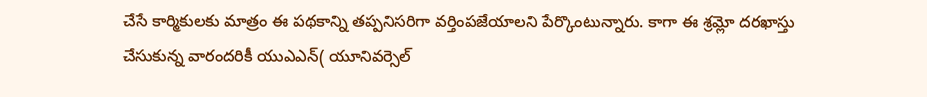చేసే కార్మికులకు మాత్రం ఈ పథకాన్ని తప్పనిసరిగా వర్తింపజేయాలని పేర్కొంటున్నారు. కాగా ఈ శ్రమ్లో దరఖాస్తు చేసుకున్న వారందరికీ యుఎఎన్( యూనివర్సెల్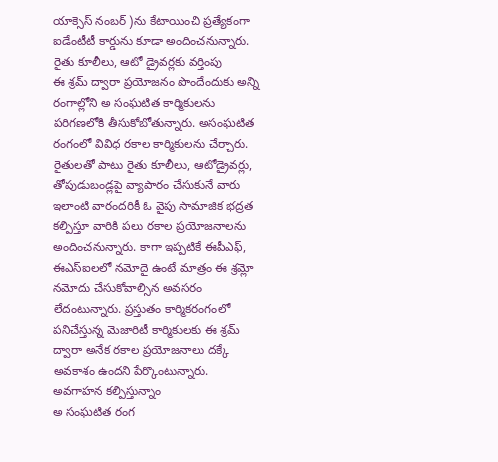యాక్సెస్ నంబర్ )ను కేటాయించి ప్రత్యేకంగా ఐడేంటీటీ కార్డును కూడా అందించనున్నారు.
రైతు కూలీలు, ఆటో డ్రైవర్లకు వర్తింపు
ఈ శ్రమ్ ద్వారా ప్రయోజనం పొందేందుకు అన్ని రంగాల్లోని అ సంఘటిత కార్మికులను పరిగణలోకి తీసుకోబోతున్నారు. అసంఘటిత రంగంలో వివిధ రకాల కార్మికులను చేర్చారు. రైతులతో పాటు రైతు కూలీలు, ఆటోడ్రైవర్లు, తోపుడుబండ్లపై వ్యాపారం చేసుకునే వారు ఇలాంటి వారందరికీ ఓ వైపు సామాజిక భద్రత కల్పిస్తూ వారికి పలు రకాల ప్రయోజనాలను అందించనున్నారు. కాగా ఇప్పటికే ఈపీఎఫ్, ఈఎస్ఐలలో నమోదై ఉంటే మాత్రం ఈ శ్రమ్లో నమోదు చేసుకోవాల్సిన అవసరం లేదంటున్నారు. ప్రస్తుతం కార్మికరంగంలో పనిచేస్తున్న మెజారిటీ కార్మికులకు ఈ శ్రమ్ ద్వారా అనేక రకాల ప్రయోజనాలు దక్కే అవకాశం ఉందని పేర్కొంటున్నారు.
అవగాహన కల్పిస్తున్నాం
అ సంఘటిత రంగ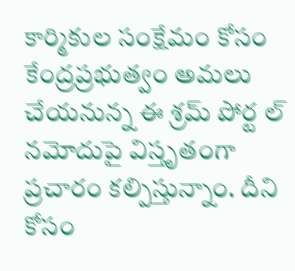కార్మికుల సంక్షేమం కోసం కేంద్రప్రభుత్వం అమలు చేయనున్న ఈ శ్రమ్ పోర్ట ల్ నమోదుపై విస్తృతంగా ప్రచారం కల్పిస్తున్నాం. దీని కోసం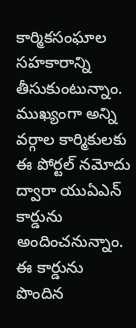కార్మికసంఘాల సహకారాన్ని తీసుకుంటున్నాం. ముఖ్యంగా అన్ని వర్గాల కార్మికులకు ఈ పోర్టల్ నమోదు ద్వారా యుఏఎన్ కార్డును అందించనున్నాం. ఈ కార్డును పొందిన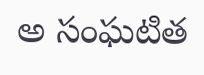అ సంఘటిత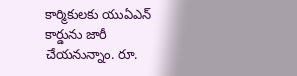కార్మికులకు యుఏఎన్ కార్డును జారీ చేయనున్నాం. రూ.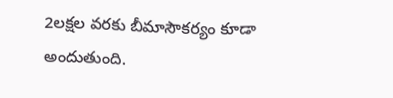2లక్షల వరకు బీమాసౌకర్యం కూడా అందుతుంది.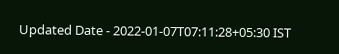Updated Date - 2022-01-07T07:11:28+05:30 IST